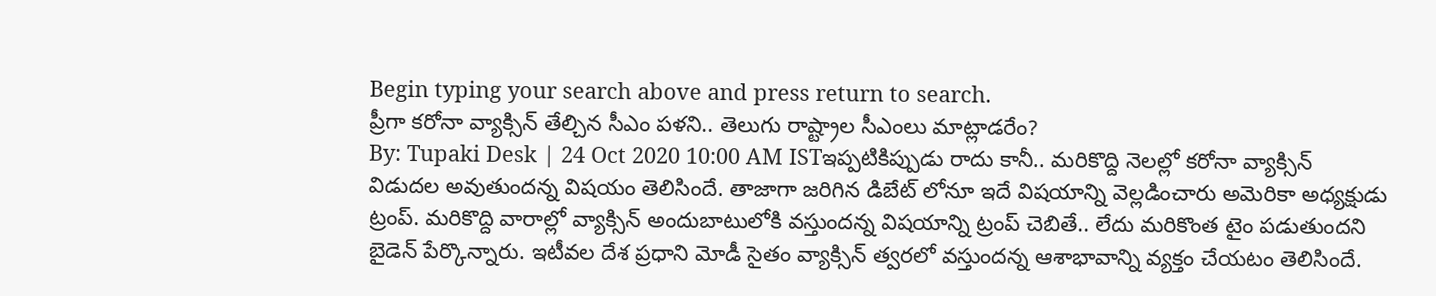Begin typing your search above and press return to search.
ప్రీగా కరోనా వ్యాక్సిన్ తేల్చిన సీఎం పళని.. తెలుగు రాష్ట్రాల సీఎంలు మాట్లాడరేం?
By: Tupaki Desk | 24 Oct 2020 10:00 AM ISTఇప్పటికిప్పుడు రాదు కానీ.. మరికొద్ది నెలల్లో కరోనా వ్యాక్సిన్ విడుదల అవుతుందన్న విషయం తెలిసిందే. తాజాగా జరిగిన డిబేట్ లోనూ ఇదే విషయాన్ని వెల్లడించారు అమెరికా అధ్యక్షుడు ట్రంప్. మరికొద్ది వారాల్లో వ్యాక్సిన్ అందుబాటులోకి వస్తుందన్న విషయాన్ని ట్రంప్ చెబితే.. లేదు మరికొంత టైం పడుతుందని బైడెన్ పేర్కొన్నారు. ఇటీవల దేశ ప్రధాని మోడీ సైతం వ్యాక్సిన్ త్వరలో వస్తుందన్న ఆశాభావాన్ని వ్యక్తం చేయటం తెలిసిందే.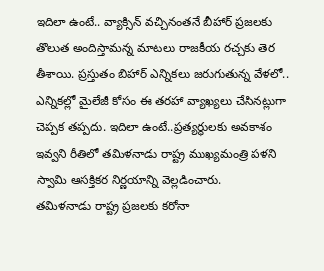ఇదిలా ఉంటే.. వ్యాక్సిన్ వచ్చినంతనే బీహార్ ప్రజలకు తొలుత అందిస్తామన్న మాటలు రాజకీయ రచ్చకు తెర తీశాయి. ప్రస్తుతం బిహార్ ఎన్నికలు జరుగుతున్న వేళలో.. ఎన్నికల్లో మైలేజీ కోసం ఈ తరహా వ్యాఖ్యలు చేసినట్లుగా చెప్పక తప్పదు. ఇదిలా ఉంటే..ప్రత్యర్థులకు అవకాశం ఇవ్వని రీతిలో తమిళనాడు రాష్ట్ర ముఖ్యమంత్రి పళని స్వామి ఆసక్తికర నిర్ణయాన్ని వెల్లడించారు.
తమిళనాడు రాష్ట్ర ప్రజలకు కరోనా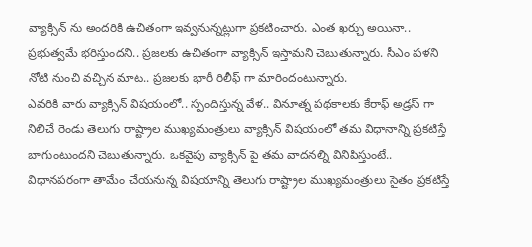వ్యాక్సిన్ ను అందరికి ఉచితంగా ఇవ్వనున్నట్లుగా ప్రకటించారు. ఎంత ఖర్చు అయినా.. ప్రభుత్వమే భరిస్తుందని.. ప్రజలకు ఉచితంగా వ్యాక్సిన్ ఇస్తామని చెబుతున్నారు. సీఎం పళని నోటి నుంచి వచ్చిన మాట.. ప్రజలకు భారీ రిలీఫ్ గా మారిందంటున్నారు.
ఎవరికి వారు వ్యాక్సిన్ విషయంలో.. స్పందిస్తున్న వేళ.. వినూత్న పథకాలకు కేరాఫ్ అడ్రస్ గా నిలిచే రెండు తెలుగు రాష్ట్రాల ముఖ్యమంత్రులు వ్యాక్సిన్ విషయంలో తమ విధానాన్ని ప్రకటిస్తే బాగుంటుందని చెబుతున్నారు. ఒకవైపు వ్యాక్సిన్ పై తమ వాదనల్ని వినిపిస్తుంటే.. విధానపరంగా తామేం చేయనున్న విషయాన్ని తెలుగు రాష్ట్రాల ముఖ్యమంత్రులు సైతం ప్రకటిస్తే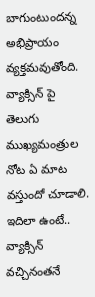బాగుంటుందన్న అభిప్రాయం వ్యక్తమవుతోంది. వ్యాక్సిన్ పై తెలుగు ముఖ్యమంత్రుల నోట ఏ మాట వస్తుందో చూడాలి.
ఇదిలా ఉంటే.. వ్యాక్సిన్ వచ్చినంతనే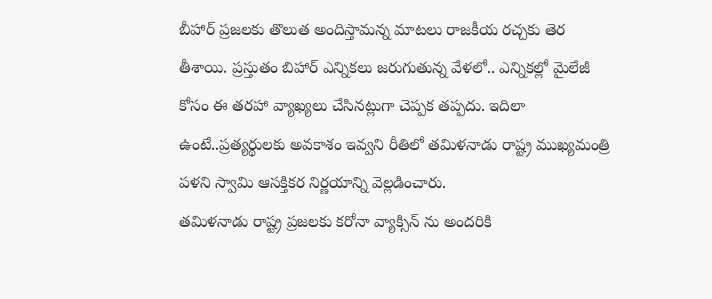బీహార్ ప్రజలకు తొలుత అందిస్తామన్న మాటలు రాజకీయ రచ్చకు తెర తీశాయి. ప్రస్తుతం బిహార్ ఎన్నికలు జరుగుతున్న వేళలో.. ఎన్నికల్లో మైలేజీ కోసం ఈ తరహా వ్యాఖ్యలు చేసినట్లుగా చెప్పక తప్పదు. ఇదిలా ఉంటే..ప్రత్యర్థులకు అవకాశం ఇవ్వని రీతిలో తమిళనాడు రాష్ట్ర ముఖ్యమంత్రి పళని స్వామి ఆసక్తికర నిర్ణయాన్ని వెల్లడించారు.
తమిళనాడు రాష్ట్ర ప్రజలకు కరోనా వ్యాక్సిన్ ను అందరికి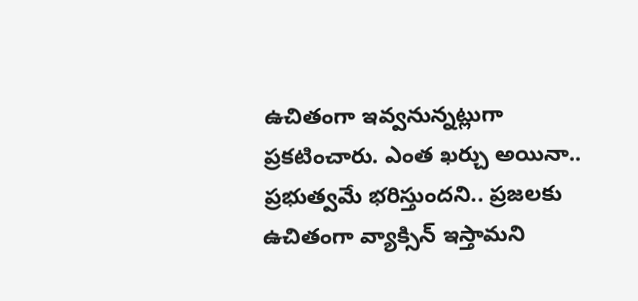ఉచితంగా ఇవ్వనున్నట్లుగా ప్రకటించారు. ఎంత ఖర్చు అయినా.. ప్రభుత్వమే భరిస్తుందని.. ప్రజలకు ఉచితంగా వ్యాక్సిన్ ఇస్తామని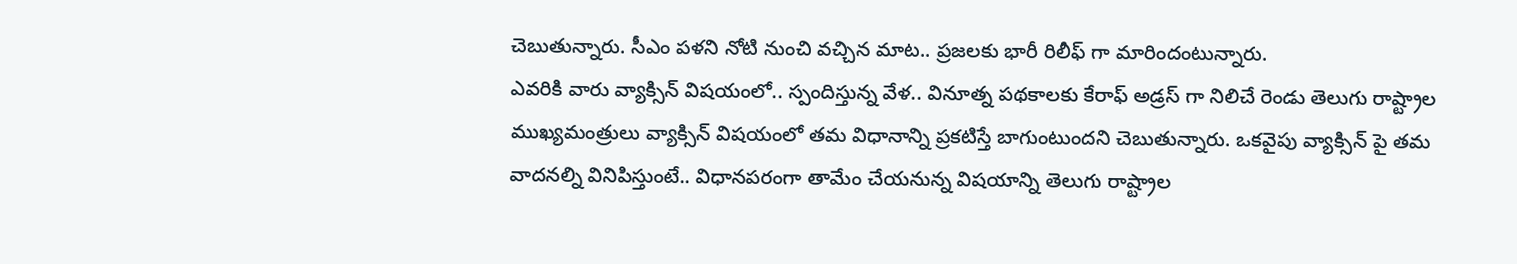చెబుతున్నారు. సీఎం పళని నోటి నుంచి వచ్చిన మాట.. ప్రజలకు భారీ రిలీఫ్ గా మారిందంటున్నారు.
ఎవరికి వారు వ్యాక్సిన్ విషయంలో.. స్పందిస్తున్న వేళ.. వినూత్న పథకాలకు కేరాఫ్ అడ్రస్ గా నిలిచే రెండు తెలుగు రాష్ట్రాల ముఖ్యమంత్రులు వ్యాక్సిన్ విషయంలో తమ విధానాన్ని ప్రకటిస్తే బాగుంటుందని చెబుతున్నారు. ఒకవైపు వ్యాక్సిన్ పై తమ వాదనల్ని వినిపిస్తుంటే.. విధానపరంగా తామేం చేయనున్న విషయాన్ని తెలుగు రాష్ట్రాల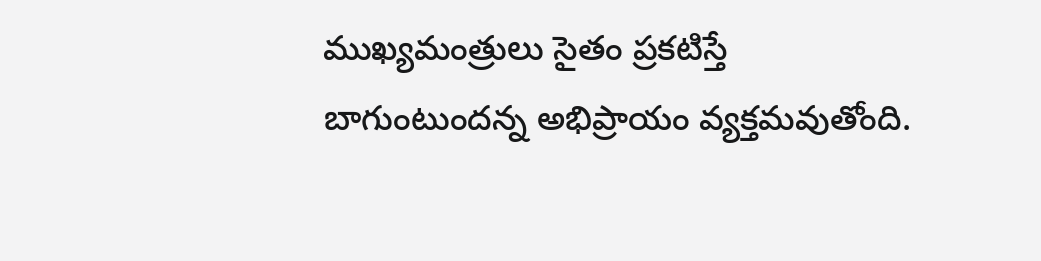ముఖ్యమంత్రులు సైతం ప్రకటిస్తే బాగుంటుందన్న అభిప్రాయం వ్యక్తమవుతోంది.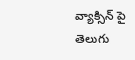వ్యాక్సిన్ పై తెలుగు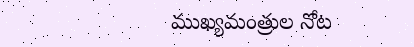ముఖ్యమంత్రుల నోట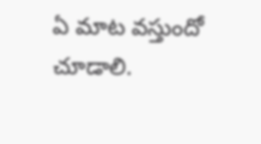ఏ మాట వస్తుందో చూడాలి.